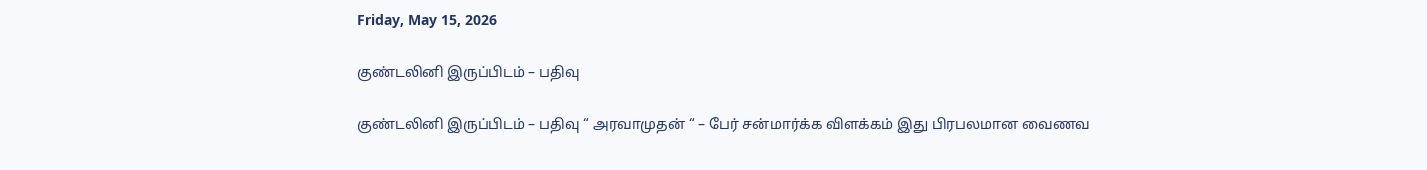Friday, May 15, 2026

குண்டலினி இருப்பிடம் – பதிவு

குண்டலினி இருப்பிடம் – பதிவு “ அரவாமுதன் “ – பேர் சன்மார்க்க விளக்கம் இது பிரபலமான வைணவ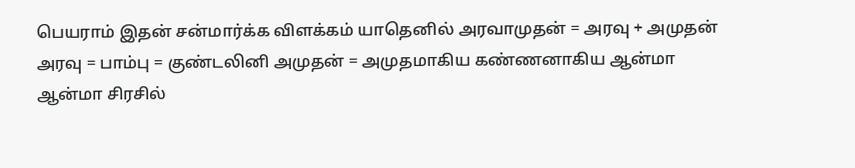பெயராம் இதன் சன்மார்க்க விளக்கம் யாதெனில் அரவாமுதன் = அரவு + அமுதன் அரவு = பாம்பு = குண்டலினி அமுதன் = அமுதமாகிய கண்ணனாகிய ஆன்மா ஆன்மா சிரசில்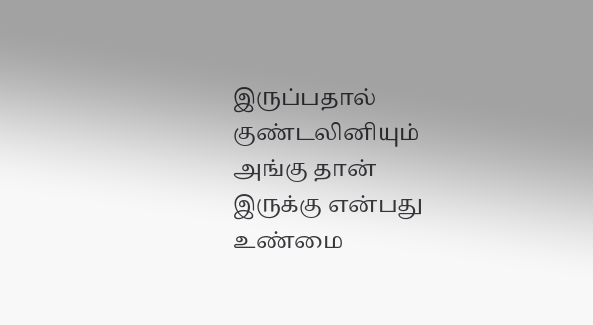இருப்பதால் குண்டலினியும் அங்கு தான் இருக்கு என்பது உண்மை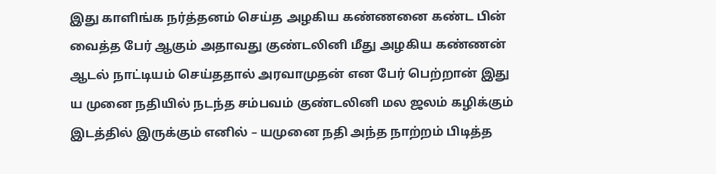இது காளிங்க நர்த்தனம் செய்த அழகிய கண்ணனை கண்ட பின் வைத்த பேர் ஆகும் அதாவது குண்டலினி மீது அழகிய கண்ணன் ஆடல் நாட்டியம் செய்ததால் அரவாமுதன் என பேர் பெற்றான் இது ய முனை நதியில் நடந்த சம்பவம் குண்டலினி மல ஜலம் கழிக்கும் இடத்தில் இருக்கும் எனில் – யமுனை நதி அந்த நாற்றம் பிடித்த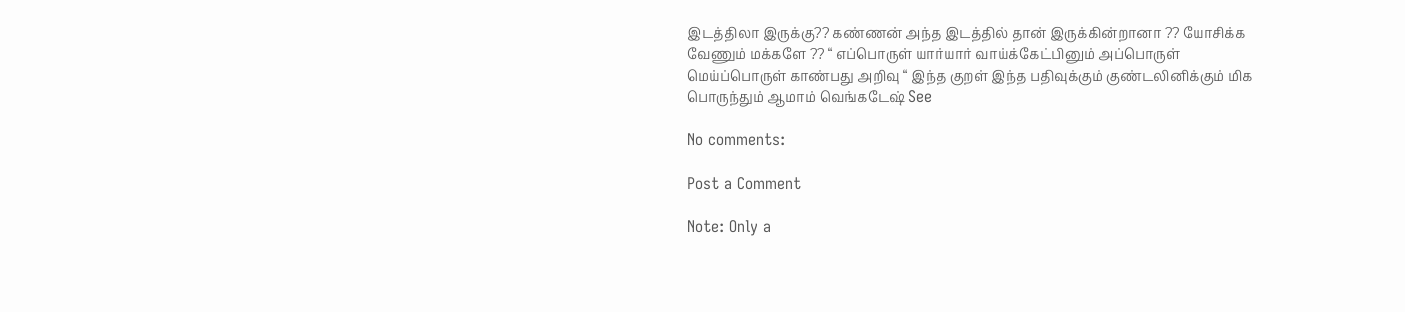இடத்திலா இருக்கு?? கண்ணன் அந்த இடத்தில் தான் இருக்கின்றானா ?? யோசிக்க வேணும் மக்களே ?? “ எப்பொருள் யார்யார் வாய்க்கேட்பினும் அப்பொருள் மெய்ப்பொருள் காண்பது அறிவு “ இந்த குறள் இந்த பதிவுக்கும் குண்டலினிக்கும் மிக பொருந்தும் ஆமாம் வெங்கடேஷ் See

No comments:

Post a Comment

Note: Only a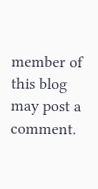member of this blog may post a comment.